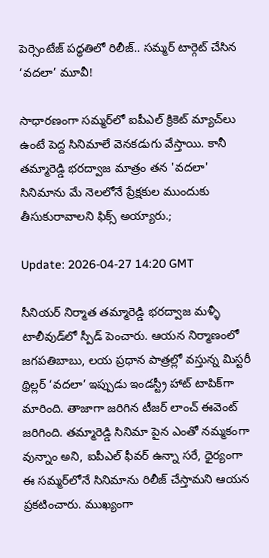పెర్సెంటేజ్ పద్ధతిలో రిలీజ్.. సమ్మర్ టార్గెట్ చేసిన ‘వదలా’ మూవీ!

సాధారణంగా సమ్మర్‌లో ఐపీఎల్ క్రికెట్ మ్యాచ్‌లు ఉంటే పెద్ద సినిమాలే వెనకడుగు వేస్తాయి. కానీ తమ్మారెడ్డి భరద్వాజ మాత్రం తన 'వదలా' సినిమాను మే నెలలోనే ప్రేక్షకుల ముందుకు తీసుకురావాలని ఫిక్స్ అయ్యారు.;

Update: 2026-04-27 14:20 GMT

సీనియర్ నిర్మాత తమ్మారెడ్డి భరద్వాజ మళ్ళీ టాలీవుడ్‌లో స్పీడ్ పెంచారు. ఆయన నిర్మాణంలో జగపతిబాబు, లయ ప్రధాన పాత్రల్లో వస్తున్న మిస్టరీ థ్రిల్లర్ ‘వదలా’ ఇప్పుడు ఇండస్ట్రీ హాట్ టాపిక్‌గా మారింది. తాజాగా జరిగిన టీజర్ లాంచ్ ఈవెంట్ జరిగింది. తమ్మారెడ్డి సినిమా పైన ఎంతో నమ్మకంగా వున్నాం అని, ఐపీఎల్ ఫీవర్ ఉన్నా సరే, ధైర్యంగా ఈ సమ్మర్‌లోనే సినిమాను రిలీజ్ చేస్తామని ఆయన ప్రకటించారు. ముఖ్యంగా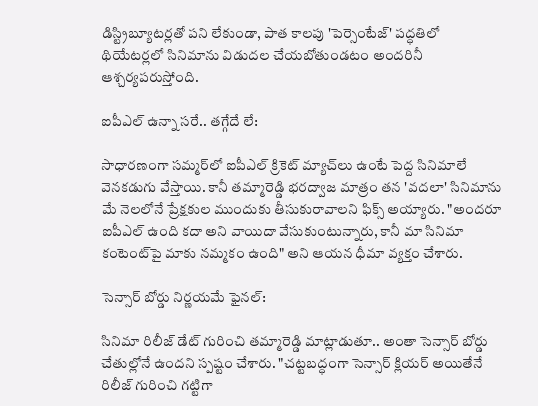డిస్ట్రిబ్యూటర్లతో పని లేకుండా, పాత కాలపు 'పెర్సెంటేజ్' పద్ధతిలో థియేటర్లలో సినిమాను విడుదల చేయబోతుండటం అందరినీ ఆశ్చర్యపరుస్తోంది.

ఐపీఎల్ ఉన్నా సరే.. తగ్గేదే లే:

సాధారణంగా సమ్మర్‌లో ఐపీఎల్ క్రికెట్ మ్యాచ్‌లు ఉంటే పెద్ద సినిమాలే వెనకడుగు వేస్తాయి. కానీ తమ్మారెడ్డి భరద్వాజ మాత్రం తన 'వదలా' సినిమాను మే నెలలోనే ప్రేక్షకుల ముందుకు తీసుకురావాలని ఫిక్స్ అయ్యారు. "అందరూ ఐపీఎల్ ఉంది కదా అని వాయిదా వేసుకుంటున్నారు, కానీ మా సినిమా కంటెంట్‌పై మాకు నమ్మకం ఉంది" అని ఆయన ధీమా వ్యక్తం చేశారు.

సెన్సార్ బోర్డు నిర్ణయమే ఫైనల్:

సినిమా రిలీజ్ డేట్ గురించి తమ్మారెడ్డి మాట్లాడుతూ.. అంతా సెన్సార్ బోర్డు చేతుల్లోనే ఉందని స్పష్టం చేశారు. "చట్టబద్ధంగా సెన్సార్ క్లియర్ అయితేనే రిలీజ్ గురించి గట్టిగా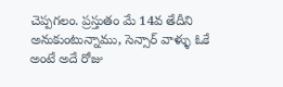చెప్పగలం. ప్రస్తుతం మే 14వ తేదీని అనుకుంటున్నాము, సెన్సార్ వాళ్ళు ఓకే అంటే అదే రోజు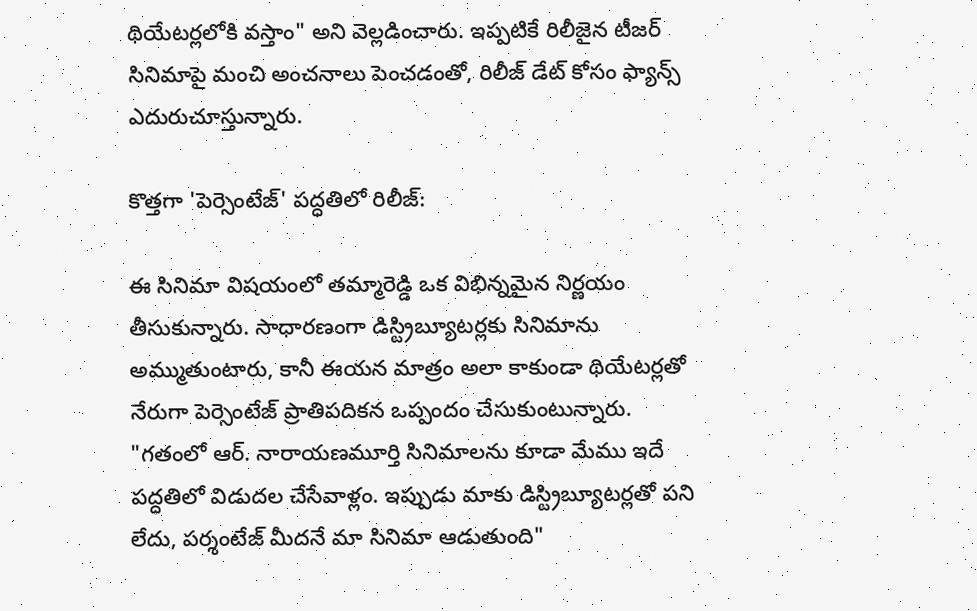థియేటర్లలోకి వస్తాం" అని వెల్లడించారు. ఇప్పటికే రిలీజైన టీజర్ సినిమాపై మంచి అంచనాలు పెంచడంతో, రిలీజ్ డేట్ కోసం ఫ్యాన్స్ ఎదురుచూస్తున్నారు.

కొత్తగా 'పెర్సెంటేజ్' పద్ధతిలో రిలీజ్:

ఈ సినిమా విషయంలో తమ్మారెడ్డి ఒక విభిన్నమైన నిర్ణయం తీసుకున్నారు. సాధారణంగా డిస్ట్రిబ్యూటర్లకు సినిమాను అమ్ముతుంటారు, కానీ ఈయన మాత్రం అలా కాకుండా థియేటర్లతో నేరుగా పెర్సెంటేజ్ ప్రాతిపదికన ఒప్పందం చేసుకుంటున్నారు. "గతంలో ఆర్. నారాయణమూర్తి సినిమాలను కూడా మేము ఇదే పద్ధతిలో విడుదల చేసేవాళ్లం. ఇప్పుడు మాకు డిస్ట్రిబ్యూటర్లతో పని లేదు, పర్శంటేజ్ మీదనే మా సినిమా ఆడుతుంది"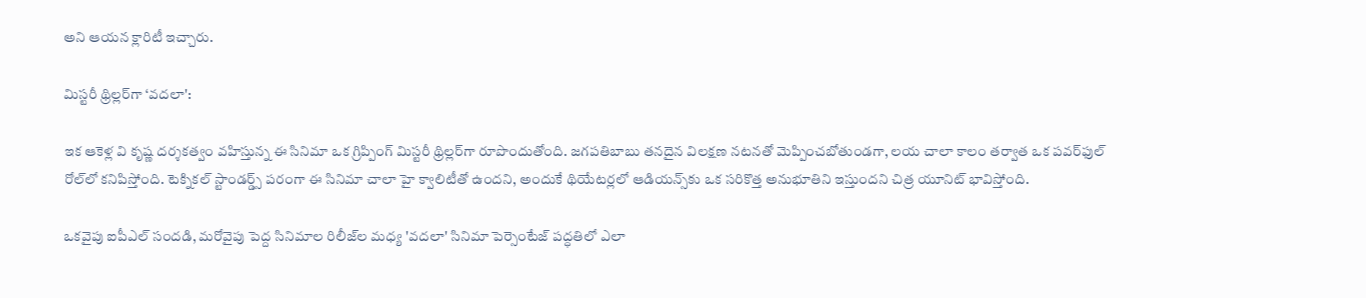అని ఆయన క్లారిటీ ఇచ్చారు.

మిస్టరీ థ్రిల్లర్‌గా ‘వదలా':

ఇక ఆకెళ్ల వి కృష్ణ దర్శకత్వం వహిస్తున్న ఈ సినిమా ఒక గ్రిప్పింగ్ మిస్టరీ థ్రిల్లర్‌గా రూపొందుతోంది. జగపతిబాబు తనదైన విలక్షణ నటనతో మెప్పించబోతుండగా, లయ చాలా కాలం తర్వాత ఒక పవర్‌ఫుల్ రోల్‌లో కనిపిస్తోంది. టెక్నికల్ స్టాండర్డ్స్ పరంగా ఈ సినిమా చాలా హై క్వాలిటీతో ఉందని, అందుకే థియేటర్లలో ఆడియన్స్‌కు ఒక సరికొత్త అనుభూతిని ఇస్తుందని చిత్ర యూనిట్ భావిస్తోంది.

ఒకవైపు ఐపీఎల్ సందడి, మరోవైపు పెద్ద సినిమాల రిలీజ్‌ల మధ్య 'వదలా' సినిమా పెర్సెంటేజ్ పద్ధతిలో ఎలా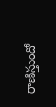రాణిస్తుందో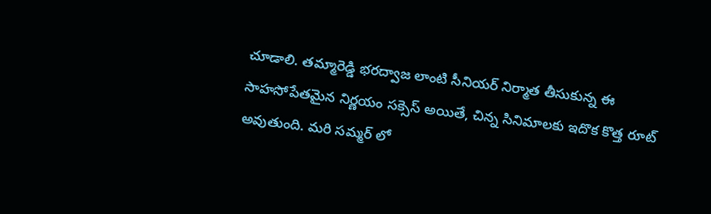చూడాలి. తమ్మారెడ్డి భరద్వాజ లాంటి సీనియర్ నిర్మాత తీసుకున్న ఈ సాహసోపేతమైన నిర్ణయం సక్సెస్ అయితే, చిన్న సినిమాలకు ఇదొక కొత్త రూట్ అవుతుంది. మరి సమ్మర్ లో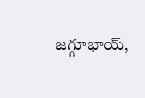జగ్గూభాయ్,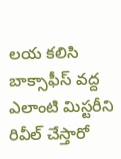లయ కలిసి బాక్సాఫీస్ వద్ద ఎలాంటి మిస్టరీని రివీల్ చేస్తారో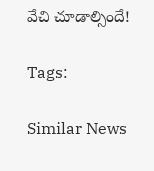వేచి చూడాల్సిందే!

Tags:

Similar News